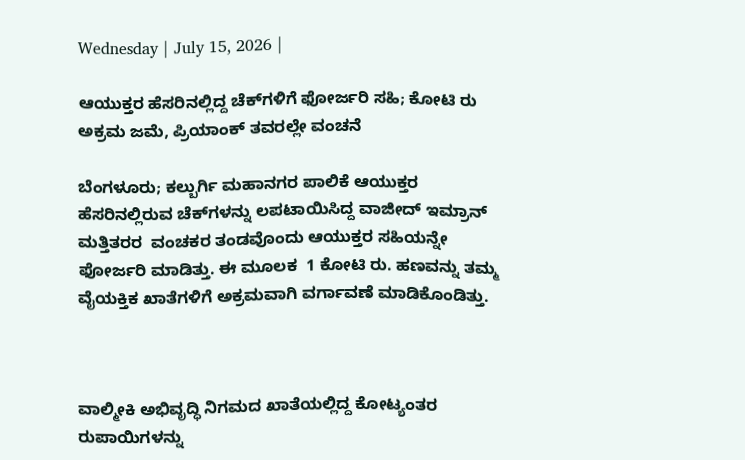Wednesday | July 15, 2026 |

ಆಯುಕ್ತರ ಹೆಸರಿನಲ್ಲಿದ್ದ ಚೆಕ್‌ಗಳಿಗೆ ಫೋರ್ಜರಿ ಸಹಿ; ಕೋಟಿ ರು ಅಕ್ರಮ ಜಮೆ, ಪ್ರಿಯಾಂಕ್‌ ತವರಲ್ಲೇ ವಂಚನೆ

ಬೆಂಗಳೂರು; ಕಲ್ಬುರ್ಗಿ ಮಹಾನಗರ ಪಾಲಿಕೆ ಆಯುಕ್ತರ ಹೆಸರಿನಲ್ಲಿರುವ ಚೆಕ್‌ಗಳನ್ನು ಲಪಟಾಯಿಸಿದ್ದ ವಾಜೀದ್‌ ಇಮ್ರಾನ್‌ ಮತ್ತಿತರರ  ವಂಚಕರ ತಂಡವೊಂದು ಆಯುಕ್ತರ ಸಹಿಯನ್ನೇ ಫೋರ್ಜರಿ ಮಾಡಿತ್ತು. ಈ ಮೂಲಕ  1 ಕೋಟಿ ರು. ಹಣವನ್ನು ತಮ್ಮ ವೈಯಕ್ತಿಕ ಖಾತೆಗಳಿಗೆ ಅಕ್ರಮವಾಗಿ ವರ್ಗಾವಣೆ ಮಾಡಿಕೊಂಡಿತ್ತು.



ವಾಲ್ಮೀಕಿ ಅಭಿವೃದ್ಧಿ ನಿಗಮದ ಖಾತೆಯಲ್ಲಿದ್ದ ಕೋಟ್ಯಂತರ ರುಪಾಯಿಗಳನ್ನು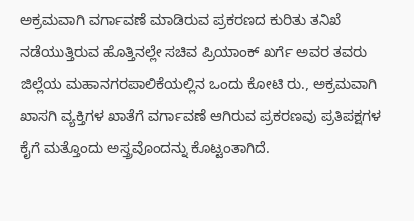ಅಕ್ರಮವಾಗಿ ವರ್ಗಾವಣೆ ಮಾಡಿರುವ ಪ್ರಕರಣದ ಕುರಿತು ತನಿಖೆ ನಡೆಯುತ್ತಿರುವ ಹೊತ್ತಿನಲ್ಲೇ ಸಚಿವ ಪ್ರಿಯಾಂಕ್‌ ಖರ್ಗೆ ಅವರ ತವರು ಜಿಲ್ಲೆಯ ಮಹಾನಗರಪಾಲಿಕೆಯಲ್ಲಿನ ಒಂದು ಕೋಟಿ ರು., ಅಕ್ರಮವಾಗಿ ಖಾಸಗಿ ವ್ಯಕ್ತಿಗಳ ಖಾತೆಗೆ ವರ್ಗಾವಣೆ ಆಗಿರುವ ಪ್ರಕರಣವು ಪ್ರತಿಪಕ್ಷಗಳ ಕೈಗೆ ಮತ್ತೊಂದು ಅಸ್ತ್ರವೊಂದನ್ನು ಕೊಟ್ಟಂತಾಗಿದೆ.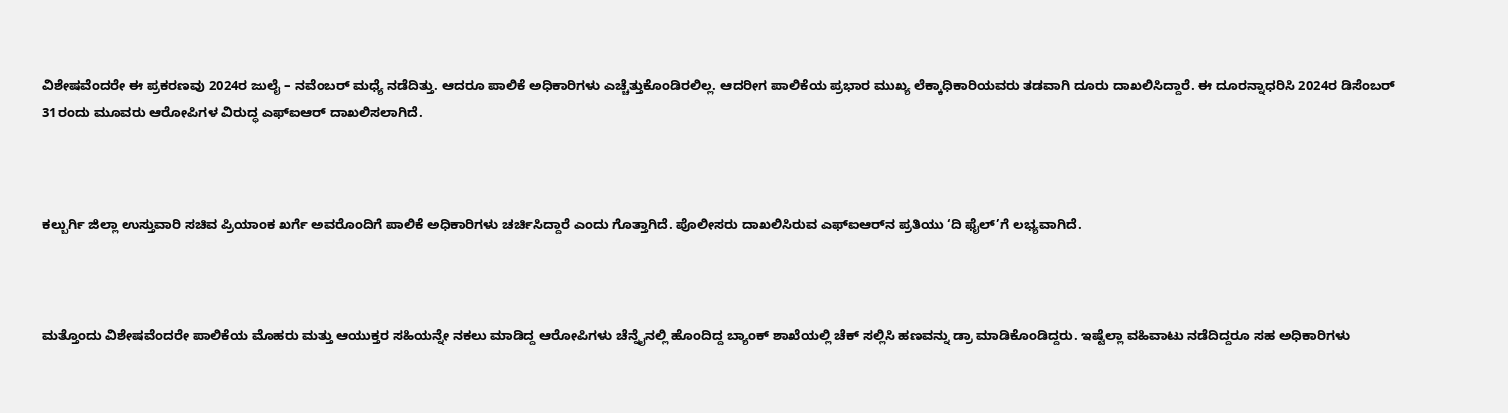ವಿಶೇಷವೆಂದರೇ ಈ ಪ್ರಕರಣವು 2024ರ ಜುಲೈ – ನವೆಂಬರ್‌ ಮಧ್ಯೆ ನಡೆದಿತ್ತು. ಆದರೂ ಪಾಲಿಕೆ ಅಧಿಕಾರಿಗಳು ಎಚ್ಚೆತ್ತುಕೊಂಡಿರಲಿಲ್ಲ. ಆದರೀಗ ಪಾಲಿಕೆಯ ಪ್ರಭಾರ ಮುಖ್ಯ ಲೆಕ್ಕಾಧಿಕಾರಿಯವರು ತಡವಾಗಿ ದೂರು ದಾಖಲಿಸಿದ್ದಾರೆ. ಈ ದೂರನ್ನಾಧರಿಸಿ 2024ರ ಡಿಸೆಂಬರ್‌ 31ರಂದು ಮೂವರು ಆರೋಪಿಗಳ ವಿರುದ್ಧ ಎಫ್‌ಐಆರ್‌ ದಾಖಲಿಸಲಾಗಿದೆ.



ಕಲ್ಬುರ್ಗಿ ಜಿಲ್ಲಾ ಉಸ್ತುವಾರಿ ಸಚಿವ ಪ್ರಿಯಾಂಕ ಖರ್ಗೆ ಅವರೊಂದಿಗೆ ಪಾಲಿಕೆ ಅಧಿಕಾರಿಗಳು ಚರ್ಚಿಸಿದ್ದಾರೆ ಎಂದು ಗೊತ್ತಾಗಿದೆ. ಪೊಲೀಸರು ದಾಖಲಿಸಿರುವ ಎಫ್‌ಐಆರ್‌ನ ಪ್ರತಿಯು ‘ದಿ ಫೈಲ್‌’ಗೆ ಲಭ್ಯವಾಗಿದೆ.



ಮತ್ತೊಂದು ವಿಶೇಷವೆಂದರೇ ಪಾಲಿಕೆಯ ಮೊಹರು ಮತ್ತು ಆಯುಕ್ತರ ಸಹಿಯನ್ನೇ ನಕಲು ಮಾಡಿದ್ದ ಆರೋಪಿಗಳು ಚೆನ್ನೈನಲ್ಲಿ ಹೊಂದಿದ್ದ ಬ್ಯಾಂಕ್‌ ಶಾಖೆಯಲ್ಲಿ ಚೆಕ್‌ ಸಲ್ಲಿಸಿ ಹಣವನ್ನು ಡ್ರಾ ಮಾಡಿಕೊಂಡಿದ್ದರು. ಇಷ್ಟೆಲ್ಲಾ ವಹಿವಾಟು ನಡೆದಿದ್ದರೂ ಸಹ ಅಧಿಕಾರಿಗಳು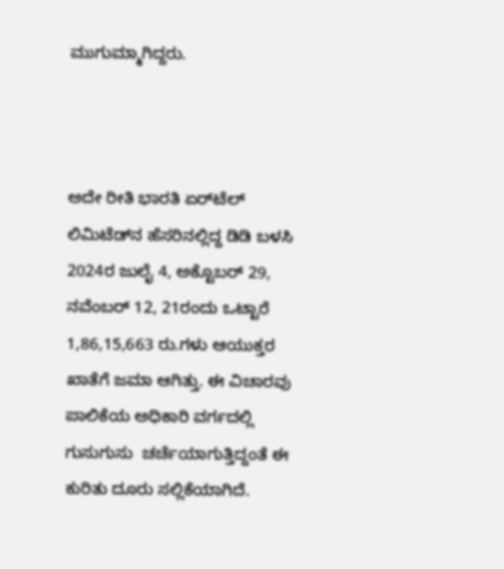ಮುಗುಮ್ಮಾಗಿದ್ದರು.



ಅದೇ ರೀತಿ ಭಾರತಿ ಏರ್‌ಟೆಲ್‌ ಲಿಮಿಟೆಡ್‌ನ ಹೆಸರಿನಲ್ಲಿದ್ದ ಡಿಡಿ ಬಳಸಿ 2024ರ ಜುಲೈ 4, ಅಕ್ಟೊಬರ್‌ 29, ನವೆಂಬರ್‌ 12, 21ರಂದು ಒಟ್ಟಾರೆ 1,86,15,663 ರು.ಗಳು ಆಯುಕ್ತರ ಖಾತೆಗೆ ಜಮಾ ಆಗಿತ್ತು. ಈ ವಿಚಾರವು ಪಾಲಿಕೆಯ ಅಧಿಕಾರಿ ವರ್ಗದಲ್ಲಿ ಗುಸುಗುಸು  ಚರ್ಚೆಯಾಗುತ್ತಿದ್ದಂತೆ ಈ ಕುರಿತು ದೂರು ಸಲ್ಲಿಕೆಯಾಗಿದೆ.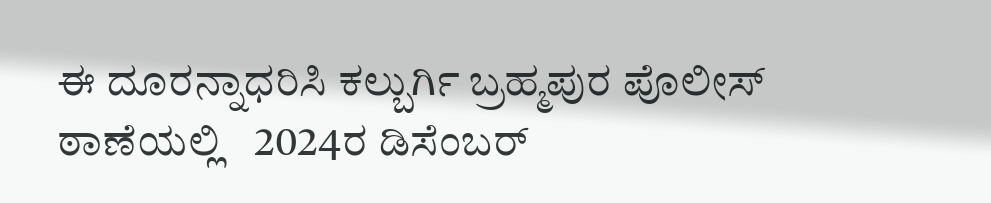ಈ ದೂರನ್ನಾಧರಿಸಿ ಕಲ್ಬುರ್ಗಿ ಬ್ರಹ್ಮಪುರ ಪೊಲೀಸ್‌ ಠಾಣೆಯಲ್ಲಿ   2024ರ ಡಿಸೆಂಬರ್‌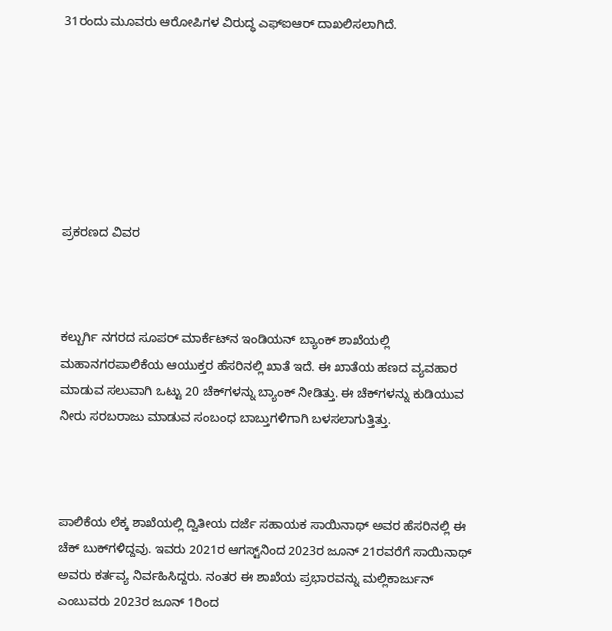31ರಂದು ಮೂವರು ಆರೋಪಿಗಳ ವಿರುದ್ಧ ಎಫ್‌ಐಆರ್‌ ದಾಖಲಿಸಲಾಗಿದೆ.







ಪ್ರಕರಣದ ವಿವರ



ಕಲ್ಬುರ್ಗಿ ನಗರದ ಸೂಪರ್‌ ಮಾರ್ಕೆಟ್‌ನ ಇಂಡಿಯನ್‌ ಬ್ಯಾಂಕ್‌ ಶಾಖೆಯಲ್ಲಿ ಮಹಾನಗರಪಾಲಿಕೆಯ ಆಯುಕ್ತರ ಹೆಸರಿನಲ್ಲಿ ಖಾತೆ ಇದೆ. ಈ ಖಾತೆಯ ಹಣದ ವ್ಯವಹಾರ ಮಾಡುವ ಸಲುವಾಗಿ ಒಟ್ಟು 20 ಚೆಕ್‌ಗಳನ್ನು ಬ್ಯಾಂಕ್‌ ನೀಡಿತ್ತು. ಈ ಚೆಕ್‌ಗಳನ್ನು ಕುಡಿಯುವ ನೀರು ಸರಬರಾಜು ಮಾಡುವ ಸಂಬಂಧ ಬಾಬ್ತುಗಳಿಗಾಗಿ ಬಳಸಲಾಗುತ್ತಿತ್ತು.



ಪಾಲಿಕೆಯ ಲೆಕ್ಕ ಶಾಖೆಯಲ್ಲಿ ದ್ವಿತೀಯ ದರ್ಜೆ ಸಹಾಯಕ ಸಾಯಿನಾಥ್ ಅವರ ಹೆಸರಿನಲ್ಲಿ ಈ ಚೆಕ್‌ ಬುಕ್‌ಗಳಿದ್ದವು. ಇವರು 2021ರ ಆಗಸ್ಟ್‌ನಿಂದ 2023ರ ಜೂನ್‌ 21ರವರೆಗೆ ಸಾಯಿನಾಥ್‌ ಅವರು ಕರ್ತವ್ಯ ನಿರ್ವಹಿಸಿದ್ದರು. ನಂತರ ಈ ಶಾಖೆಯ ಪ್ರಭಾರವನ್ನು ಮಲ್ಲಿಕಾರ್ಜುನ್ ಎಂಬುವರು 2023ರ ಜೂನ್‌ 1ರಿಂದ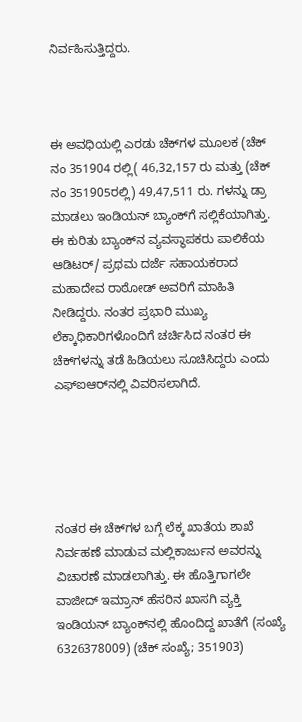ನಿರ್ವಹಿಸುತ್ತಿದ್ದರು.



ಈ ಅವಧಿಯಲ್ಲಿ ಎರಡು ಚೆಕ್‌ಗಳ ಮೂಲಕ (ಚೆಕ್‌ ನಂ 351904 ರಲ್ಲಿ( 46,32,157 ರು ಮತ್ತು (ಚೆಕ್‌ ನಂ 351905ರಲ್ಲಿ) 49,47,511 ರು. ಗಳನ್ನು ಡ್ರಾ ಮಾಡಲು ಇಂಡಿಯನ್‌ ಬ್ಯಾಂಕ್‌ಗೆ ಸಲ್ಲಿಕೆಯಾಗಿತ್ತು. ಈ ಕುರಿತು ಬ್ಯಾಂಕ್‌ನ ವ್ಯವಸ್ಥಾಪಕರು ಪಾಲಿಕೆಯ ಆಡಿಟರ್‌/ ಪ್ರಥಮ ದರ್ಜೆ ಸಹಾಯಕರಾದ ಮಹಾದೇವ ರಾಠೋಡ್‌ ಅವರಿಗೆ ಮಾಹಿತಿ ನೀಡಿದ್ದರು. ನಂತರ ಪ್ರಭಾರಿ ಮುಖ್ಯ ಲೆಕ್ಕಾಧಿಕಾರಿಗಳೊಂದಿಗೆ ಚರ್ಚಿಸಿದ ನಂತರ ಈ ಚೆಕ್‌ಗಳನ್ನು ತಡೆ ಹಿಡಿಯಲು ಸೂಚಿಸಿದ್ದರು ಎಂದು ಎಫ್‌ಐಆರ್‌ನಲ್ಲಿ ವಿವರಿಸಲಾಗಿದೆ.





ನಂತರ ಈ ಚೆಕ್‌ಗಳ ಬಗ್ಗೆ ಲೆಕ್ಕ ಖಾತೆಯ ಶಾಖೆ ನಿರ್ವಹಣೆ ಮಾಡುವ ಮಲ್ಲಿಕಾರ್ಜುನ ಅವರನ್ನು ವಿಚಾರಣೆ ಮಾಡಲಾಗಿತ್ತು. ಈ ಹೊತ್ತಿಗಾಗಲೇ ವಾಜೀದ್‌ ಇಮ್ರಾನ್‌ ಹೆಸರಿನ ಖಾಸಗಿ ವ್ಯಕ್ತಿ ಇಂಡಿಯನ್‌ ಬ್ಯಾಂಕ್‌ನಲ್ಲಿ ಹೊಂದಿದ್ದ ಖಾತೆಗೆ (ಸಂಖ್ಯೆ 6326378009) (ಚೆಕ್‌ ಸಂಖ್ಯೆ; 351903)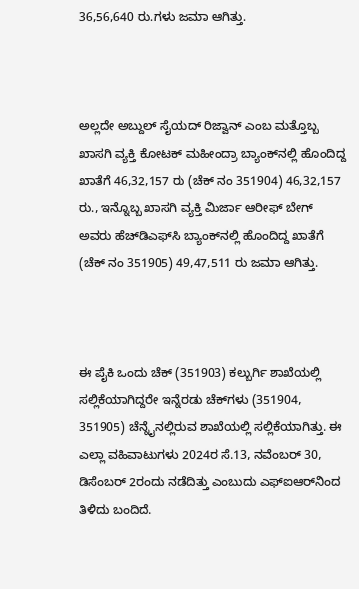36,56,640 ರು.ಗಳು ಜಮಾ ಆಗಿತ್ತು.



ಅಲ್ಲದೇ ಅಬ್ದುಲ್‌ ಸೈಯದ್‌ ರಿಜ್ವಾನ್‌ ಎಂಬ ಮತ್ತೊಬ್ಬ ಖಾಸಗಿ ವ್ಯಕ್ತಿ ಕೋಟಕ್‌ ಮಹೀಂದ್ರಾ ಬ್ಯಾಂಕ್‌ನಲ್ಲಿ ಹೊಂದಿದ್ದ ಖಾತೆಗೆ 46,32,157 ರು (ಚೆಕ್‌ ನಂ 351904) 46,32,157 ರು., ಇನ್ನೊಬ್ಬ ಖಾಸಗಿ ವ್ಯಕ್ತಿ ಮಿರ್ಜಾ ಆರೀಫ್‌ ಬೇಗ್‌ ಅವರು ಹೆಚ್‌ಡಿಎಫ್‌ಸಿ ಬ್ಯಾಂಕ್‌ನಲ್ಲಿ ಹೊಂದಿದ್ದ ಖಾತೆಗೆ (ಚೆಕ್‌ ನಂ 351905) 49,47,511 ರು ಜಮಾ ಆಗಿತ್ತು.



ಈ ಪೈಕಿ ಒಂದು ಚೆಕ್‌ (351903) ಕಲ್ಬುರ್ಗಿ ಶಾಖೆಯಲ್ಲಿ ಸಲ್ಲಿಕೆಯಾಗಿದ್ದರೇ ಇನ್ನೆರಡು ಚೆಕ್‌ಗಳು (351904, 351905) ಚೆನ್ನೈನಲ್ಲಿರುವ ಶಾಖೆಯಲ್ಲಿ ಸಲ್ಲಿಕೆಯಾಗಿತ್ತು. ಈ ಎಲ್ಲಾ ವಹಿವಾಟುಗಳು 2024ರ ಸೆ.13, ನವೆಂಬರ್‌ 30, ಡಿಸೆಂಬರ್‌ 2ರಂದು ನಡೆದಿತ್ತು ಎಂಬುದು ಎಫ್‌ಐಆರ್‌ನಿಂದ ತಿಳಿದು ಬಂದಿದೆ.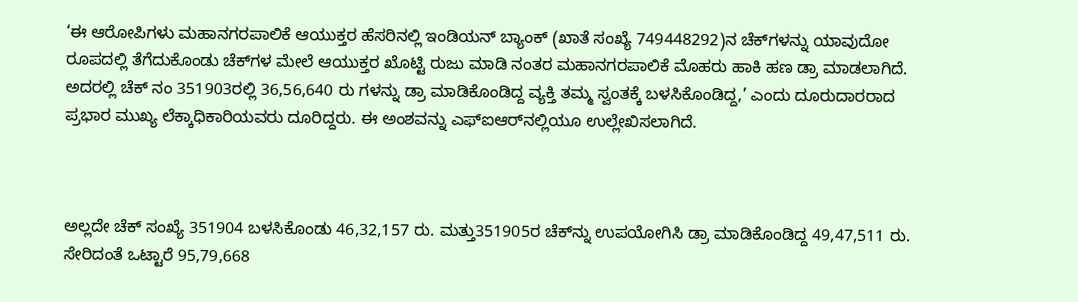‘ಈ ಆರೋಪಿಗಳು ಮಹಾನಗರಪಾಲಿಕೆ ಆಯುಕ್ತರ ಹೆಸರಿನಲ್ಲಿ ಇಂಡಿಯನ್‌ ಬ್ಯಾಂಕ್‌ (ಖಾತೆ ಸಂಖ್ಯೆ 749448292)ನ ಚೆಕ್‌ಗಳನ್ನು ಯಾವುದೋ ರೂಪದಲ್ಲಿ ತೆಗೆದುಕೊಂಡು ಚೆಕ್‌ಗಳ ಮೇಲೆ ಆಯುಕ್ತರ ಖೊಟ್ಟಿ ರುಜು ಮಾಡಿ ನಂತರ ಮಹಾನಗರಪಾಲಿಕೆ ಮೊಹರು ಹಾಕಿ ಹಣ ಡ್ರಾ ಮಾಡಲಾಗಿದೆ. ಅದರಲ್ಲಿ ಚೆಕ್‌ ನಂ 351903ರಲ್ಲಿ 36,56,640 ರು ಗಳನ್ನು ಡ್ರಾ ಮಾಡಿಕೊಂಡಿದ್ದ ವ್ಯಕ್ತಿ ತಮ್ಮ ಸ್ವಂತಕ್ಕೆ ಬಳಸಿಕೊಂಡಿದ್ದ,’ ಎಂದು ದೂರುದಾರರಾದ ಪ್ರಭಾರ ಮುಖ್ಯ ಲೆಕ್ಕಾಧಿಕಾರಿಯವರು ದೂರಿದ್ದರು. ಈ ಅಂಶವನ್ನು ಎಫ್‌ಐಆರ್‌ನಲ್ಲಿಯೂ ಉಲ್ಲೇಖಿಸಲಾಗಿದೆ.



ಅಲ್ಲದೇ ಚೆಕ್‌ ಸಂಖ್ಯೆ 351904 ಬಳಸಿಕೊಂಡು 46,32,157 ರು. ಮತ್ತು351905ರ ಚೆಕ್‌ನ್ನು ಉಪಯೋಗಿಸಿ ಡ್ರಾ ಮಾಡಿಕೊಂಡಿದ್ದ 49,47,511 ರು. ಸೇರಿದಂತೆ ಒಟ್ಟಾರೆ 95,79,668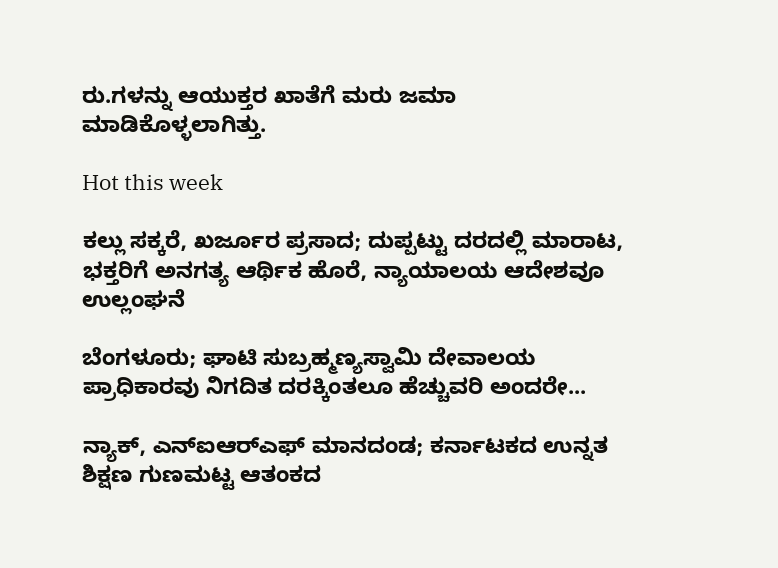ರು.ಗಳನ್ನು ಆಯುಕ್ತರ ಖಾತೆಗೆ ಮರು ಜಮಾ ಮಾಡಿಕೊಳ್ಳಲಾಗಿತ್ತು.

Hot this week

ಕಲ್ಲು ಸಕ್ಕರೆ, ಖರ್ಜೂರ ಪ್ರಸಾದ; ದುಪ್ಪಟ್ಟು ದರದಲ್ಲಿ ಮಾರಾಟ, ಭಕ್ತರಿಗೆ ಅನಗತ್ಯ ಆರ್ಥಿಕ ಹೊರೆ, ನ್ಯಾಯಾಲಯ ಆದೇಶವೂ ಉಲ್ಲಂಘನೆ

ಬೆಂಗಳೂರು; ಘಾಟಿ ಸುಬ್ರಹ್ಮಣ್ಯಸ್ವಾಮಿ ದೇವಾಲಯ ಪ್ರಾಧಿಕಾರವು ನಿಗದಿತ ದರಕ್ಕಿಂತಲೂ ಹೆಚ್ಚುವರಿ ಅಂದರೇ...

ನ್ಯಾಕ್‌, ಎನ್‌ಐಆರ್‍‌ಎಫ್‌ ಮಾನದಂಡ; ಕರ್ನಾಟಕದ ಉನ್ನತ ಶಿಕ್ಷಣ ಗುಣಮಟ್ಟ ಆತಂಕದ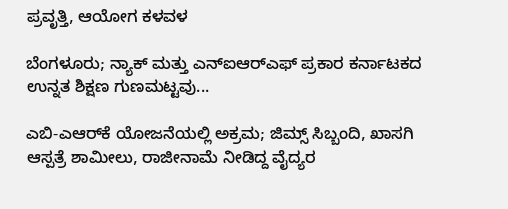ಪ್ರವೃತ್ತಿ, ಆಯೋಗ ಕಳವಳ

ಬೆಂಗಳೂರು; ನ್ಯಾಕ್‌ ಮತ್ತು ಎನ್‌ಐಆರ್‍‌ಎಫ್‌ ಪ್ರಕಾರ ಕರ್ನಾಟಕದ ಉನ್ನತ ಶಿಕ್ಷಣ ಗುಣಮಟ್ಟವು...

ಎಬಿ-ಎಆರ್‍‌ಕೆ ಯೋಜನೆಯಲ್ಲಿ ಅಕ್ರಮ; ಜಿಮ್ಸ್‌ ಸಿಬ್ಬಂದಿ, ಖಾಸಗಿ ಆಸ್ಪತ್ರೆ ಶಾಮೀಲು, ರಾಜೀನಾಮೆ ನೀಡಿದ್ದ ವೈದ್ಯರ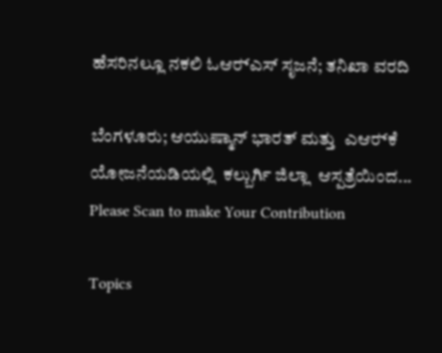ಹೆಸರಿನಲ್ಲೂ ನಕಲಿ ಓಆರ್‍‌ಎಸ್‌ ಸೃಜನೆ; ತನಿಖಾ ವರದಿ

ಬೆಂಗಳೂರು; ಆಯುಷ್ಮಾನ್‌ ಭಾರತ್ ಮತ್ತು  ಎಆರ್‍‌ಕೆ ಯೋಜನೆಯಡಿಯಲ್ಲಿ  ಕಲ್ಬುರ್ಗಿ ಜಿಲ್ಲಾ  ಆಸ್ಪತ್ರೆಯಿಂದ...
Please Scan to make Your Contribution

Topics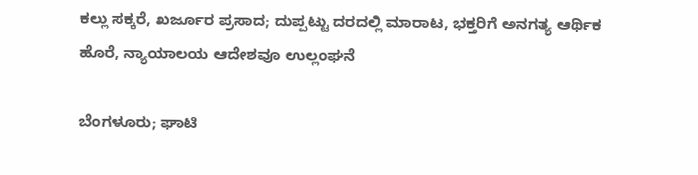ಕಲ್ಲು ಸಕ್ಕರೆ, ಖರ್ಜೂರ ಪ್ರಸಾದ; ದುಪ್ಪಟ್ಟು ದರದಲ್ಲಿ ಮಾರಾಟ, ಭಕ್ತರಿಗೆ ಅನಗತ್ಯ ಆರ್ಥಿಕ ಹೊರೆ, ನ್ಯಾಯಾಲಯ ಆದೇಶವೂ ಉಲ್ಲಂಘನೆ

ಬೆಂಗಳೂರು; ಘಾಟಿ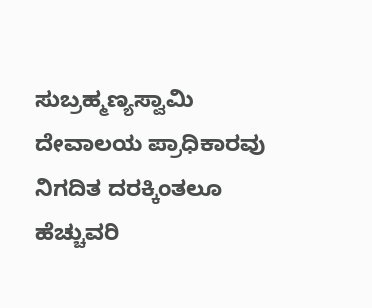ಸುಬ್ರಹ್ಮಣ್ಯಸ್ವಾಮಿ ದೇವಾಲಯ ಪ್ರಾಧಿಕಾರವು ನಿಗದಿತ ದರಕ್ಕಿಂತಲೂ ಹೆಚ್ಚುವರಿ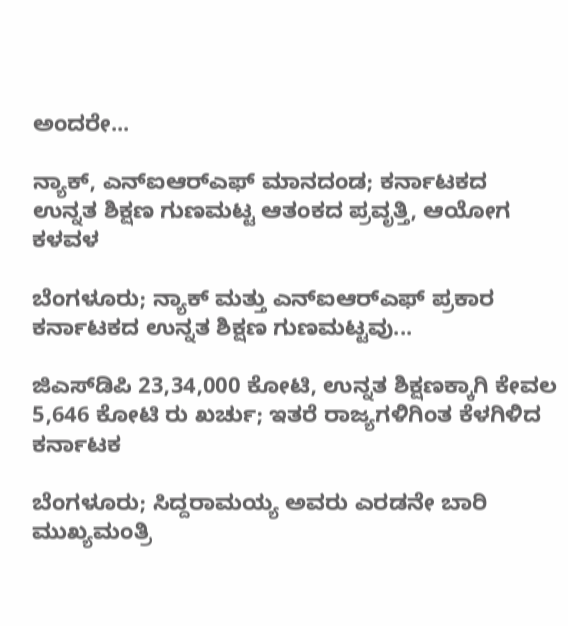ಅಂದರೇ...

ನ್ಯಾಕ್‌, ಎನ್‌ಐಆರ್‍‌ಎಫ್‌ ಮಾನದಂಡ; ಕರ್ನಾಟಕದ ಉನ್ನತ ಶಿಕ್ಷಣ ಗುಣಮಟ್ಟ ಆತಂಕದ ಪ್ರವೃತ್ತಿ, ಆಯೋಗ ಕಳವಳ

ಬೆಂಗಳೂರು; ನ್ಯಾಕ್‌ ಮತ್ತು ಎನ್‌ಐಆರ್‍‌ಎಫ್‌ ಪ್ರಕಾರ ಕರ್ನಾಟಕದ ಉನ್ನತ ಶಿಕ್ಷಣ ಗುಣಮಟ್ಟವು...

ಜಿಎಸ್‌ಡಿಪಿ 23,34,000 ಕೋಟಿ, ಉನ್ನತ ಶಿಕ್ಷಣಕ್ಕಾಗಿ ಕೇವಲ 5,646 ಕೋಟಿ ರು ಖರ್ಚು; ಇತರೆ ರಾಜ್ಯಗಳಿಗಿಂತ ಕೆಳಗಿಳಿದ ಕರ್ನಾಟಕ

ಬೆಂಗಳೂರು; ಸಿದ್ದರಾಮಯ್ಯ ಅವರು ಎರಡನೇ ಬಾರಿ ಮುಖ್ಯಮಂತ್ರಿ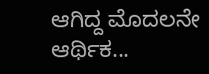ಆಗಿದ್ದ ಮೊದಲನೇ ಆರ್ಥಿಕ...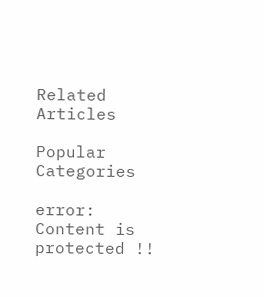Related Articles

Popular Categories

error: Content is protected !!